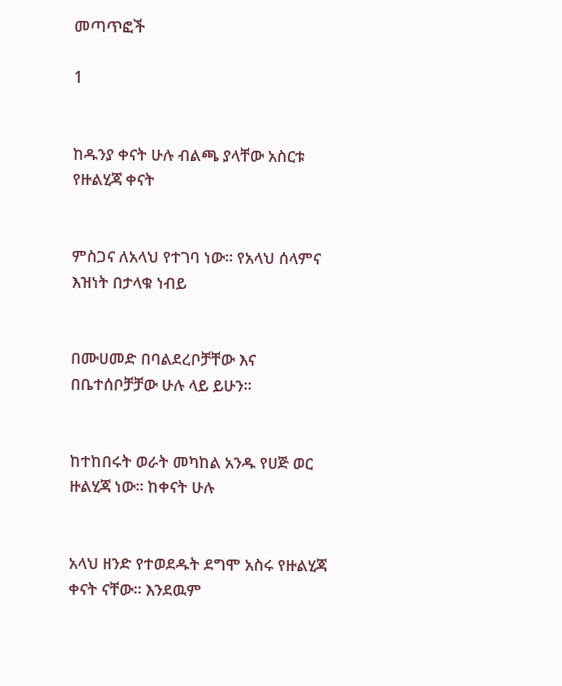መጣጥፎች

1


ከዱንያ ቀናት ሁሉ ብልጫ ያላቸው አስርቱ የዙልሂጃ ቀናት


ምስጋና ለአላህ የተገባ ነው፡፡ የአላህ ሰላምና እዝነት በታላቁ ነብይ


በሙሀመድ በባልደረቦቻቸው እና በቤተሰቦቻቻው ሁሉ ላይ ይሁን፡፡


ከተከበሩት ወራት መካከል አንዱ የሀጅ ወር ዙልሂጃ ነው። ከቀናት ሁሉ


አላህ ዘንድ የተወደዱት ደግሞ አስሩ የዙልሂጃ ቀናት ናቸው። እንደዉም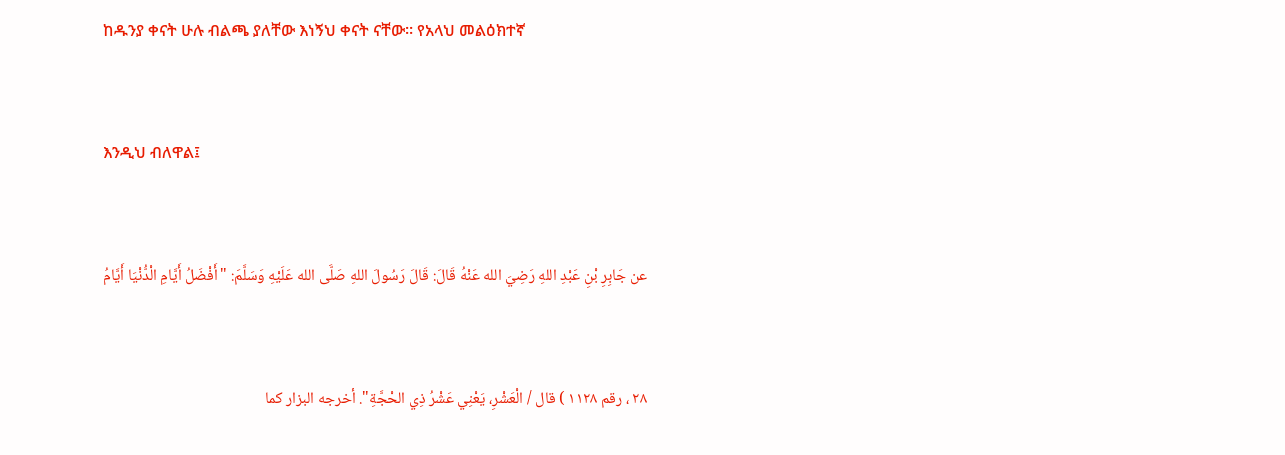ከዱንያ ቀናት ሁሉ ብልጫ ያለቸው እነኝህ ቀናት ናቸው። የአላህ መልዕክተኛ


እንዲህ ብለዋል፤


عن جَابِرِ بْنِ عَبْدِ اللهِ رَضِيَ الله عَنْهُ قَالَ: قَالَ رَسُولَ اللهِ صَلَّى الله عَلَيْهِ وَسَلَّمَ: "أَفْضَلُ أَيَّامِ الْدُّنْيَا أَيَّامُ


٢٨ ، رقم ١١٢٨ ) قال / الْعَشْرِ، يَعْنِي عَشْرُ ذِي الحْجَّةِ". أخرجه البزار كما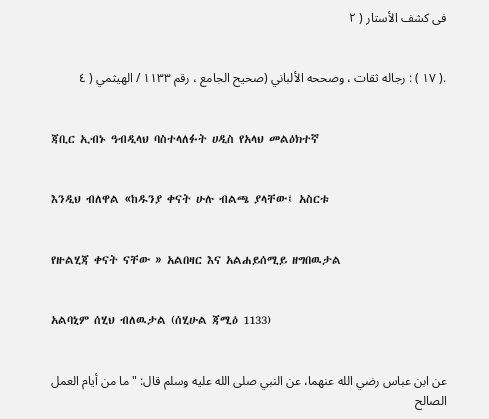فى كشف الأستار ( ٢


.( ١٧ ) : رجاله ثقات ، وصححه الألباني (صحيح الجامع ، رقم ١١٣٣ / الهيثمي ( ٤


ጃቢር ኢብኑ ዓብዲላህ ባስተላለፉት ሀዲስ የአላህ መልዕክተኛ


እንዲህ ብለዋል «ከዱንያ ቀናት ሁሉ ብልጫ ያላቸው፤ አስርቱ


የዙልሂጃ ቀናት ናቸው » አልበዛር እና አልሐይሰሚይ ዘግበዉታል


አልባኒም ሰሂህ ብለዉታል (ሰሂሁል ጃሚዕ 1133)


عن ابن عباس رضي الله عنهما، عن النبي صلى الله عليه وسلم قال: "ما من أيام العمل الصالح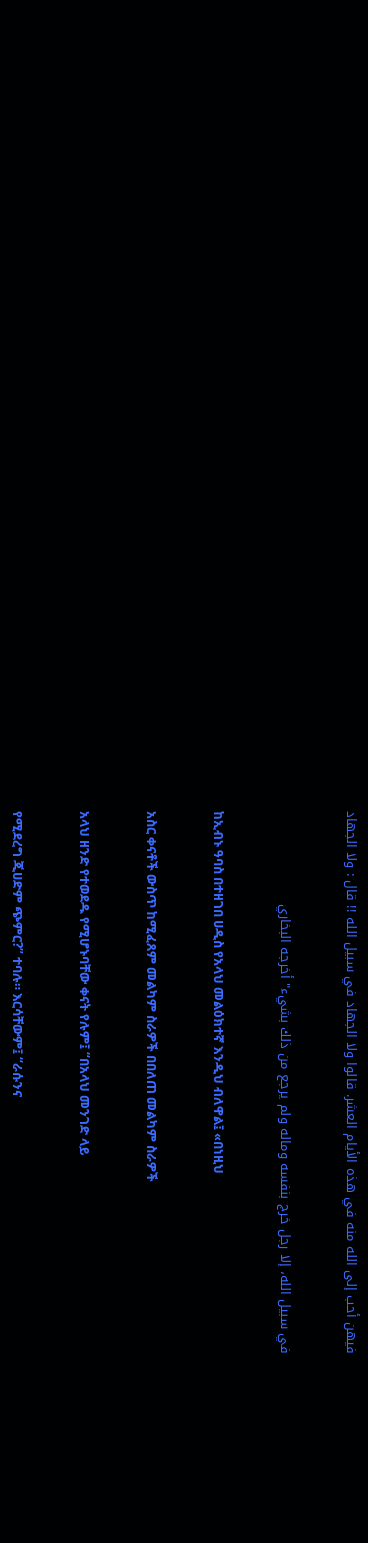فيهن أحب إلى الله منه في هذه الأيام العشر. قالوا ولا الجهاد في سبيل الله !! قال : ولا الجهاد


في سبيل الله، إلا رجل خرج بنفسه وماله ولم يرجع من ذلك بشيء" أخرجه البخاري


ከኢብኑ ዓባስ በተዘገበ ሀዲስ የአላህ መልዕክተኛ እንዲህ ብለዋል፤ «በነዚህ


አስር ቀናቶች ውስጥ ከሚፈጸም መልካም ስራዎች በበለጠ መልካም ስራዎች


አላህ ዘንድ የተወደዱ የሚሆኑባቸው ቀናት የሉም፤ “በአላህ መንገድ ላይ


የሚደረግ ጂሀድም ጭምር?” ተባሉ። እርሳቸውም፤ “ራሱንና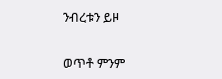ንብረቱን ይዞ


ወጥቶ ምንም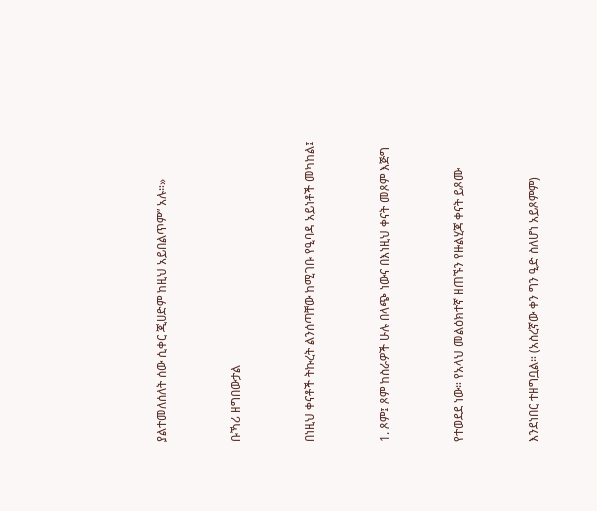ያልተመለሰለት ሰው ሲቀር ጂሀድም ከዚህ አይበልጥም” አሉ።»


ቡኻሪ ዘግበውታል


በነዚህ ቀናቶች ትኩረት ልንሰጣቸው ከሚገቡ የዒባዳ አይነቶች መካከል፤


1. ጾም፤ ጾም ከስራዎች ሁሉ በላጭ ነውና በእነዚህ ቀናት መጾም እጅግ


የተወደደ ነው። የአላህ መልዕክተኛ ዘጠኙን የዙልሂጃ ቀናት ይጾሙ


እንደነበር ተዘግቧል። (አስረኛው ቀን ግን ዒድ ስለሆነ አይጾምም)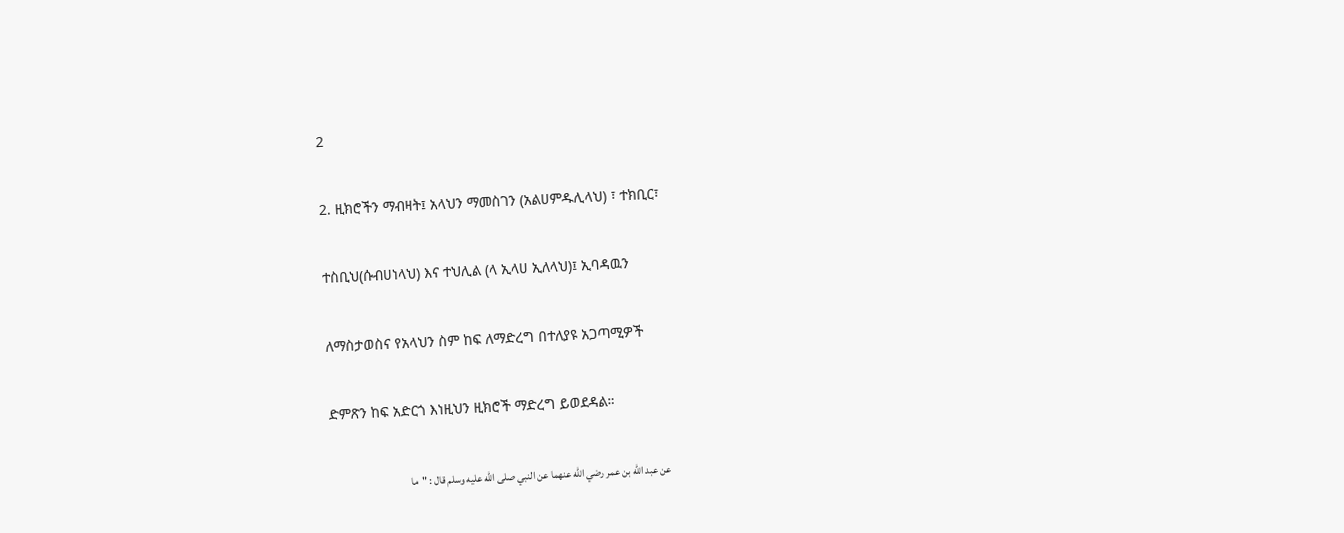2


2. ዚክሮችን ማብዛት፤ አላህን ማመስገን (አልሀምዱሊላህ) ፣ ተክቢር፣


ተስቢህ(ሱብሀነላህ) እና ተህሊል (ላ ኢላሀ ኢለላህ)፤ ኢባዳዉን


ለማስታወስና የአላህን ስም ከፍ ለማድረግ በተለያዩ አጋጣሚዎች


ድምጽን ከፍ አድርጎ እነዚህን ዚክሮች ማድረግ ይወደዳል።


عن عبد الله بن عمر رضي الله عنهما عن النبي صلى الله عليه وسلم قال : "ما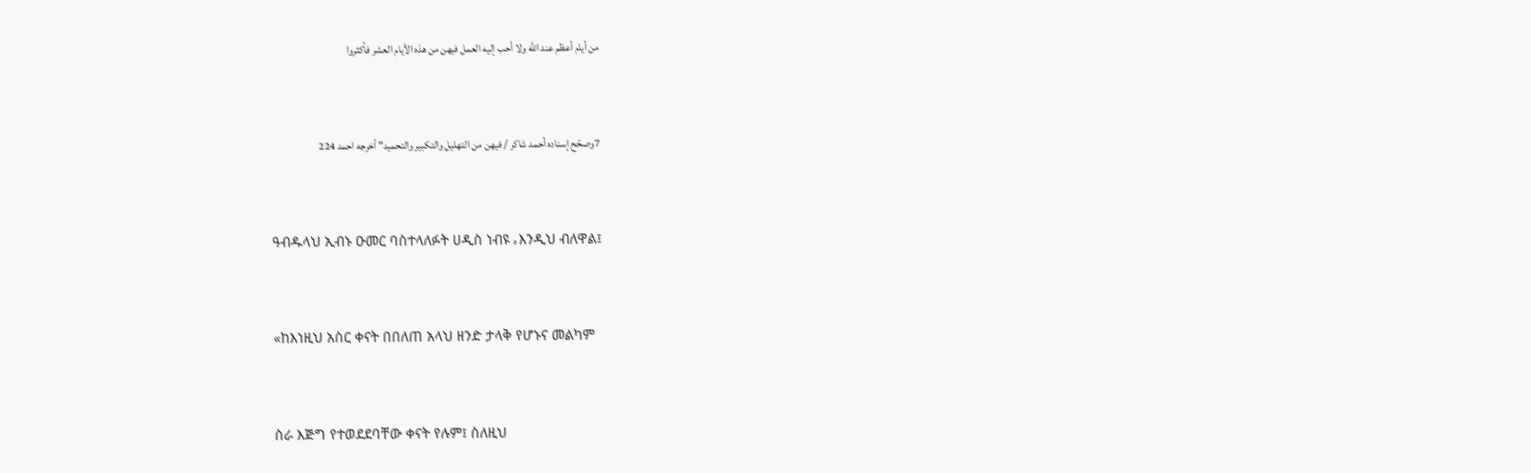من أيام أعظم عند الله ولا أحب إليه العمل فيهن من هذه الأيام العشر فأكثروا


7وصحّح إسناده أحمد شاكر / فيهن من التهليل والتكبير والتحميد" أخرجه احمد 224


ዓብዱላህ ኢብኑ ዑመር ባስተላለፉት ሀዲስ ነብዩ ه እንዲህ ብለዋል፤


«ከእነዚህ አስር ቀናት በበለጠ አላህ ዘንድ ታላቅ የሆኑና መልካም


ስራ እጅግ የተወደደባቸው ቀናት የሉም፤ ስለዚህ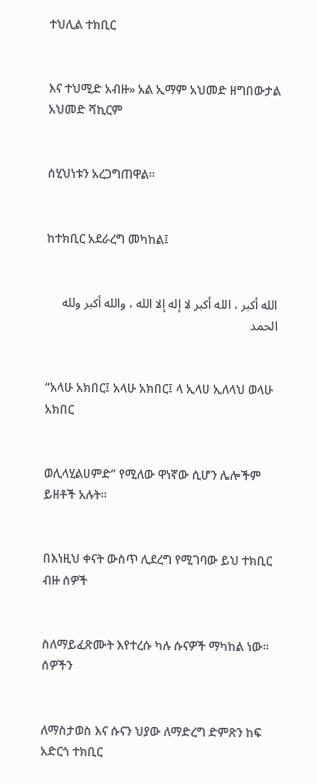ተህሊል ተክቢር


እና ተህሚድ አብዙ» አል ኢማም አህመድ ዘግበውታል አህመድ ሻኪርም


ሰሂህነቱን አረጋግጠዋል።


ከተክቢር አደራረግ መካከል፤


الله أكبر ، الله أكبر لا إله إلا الله ، والله أكبر ولله الحمد


“አላሁ አክበር፤ አላሁ አክበር፤ ላ ኢላሀ ኢለላህ ወላሁ አክበር


ወሊላሂልሀምድ” የሚለው ዋነኛው ሲሆን ሌሎችም ይዘቶች አሉት።


በእነዚህ ቀናት ውስጥ ሊደረግ የሚገባው ይህ ተክቢር ብዙ ሰዎች


ስለማይፈጽሙት እየተረሱ ካሉ ሱናዎች ማካከል ነው። ሰዎችን


ለማስታወስ እና ሱናን ህያው ለማድረግ ድምጽን ከፍ አድርጎ ተክቢር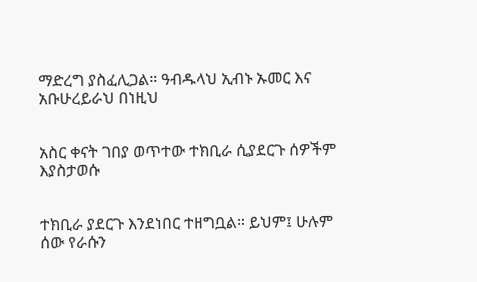ማድረግ ያስፈሊጋል። ዓብዱላህ ኢብኑ ኡመር እና አቡሁረይራህ በነዚህ


አስር ቀናት ገበያ ወጥተው ተክቢራ ሲያደርጉ ሰዎችም እያስታወሱ


ተክቢራ ያደርጉ እንደነበር ተዘግቧል። ይህም፤ ሁሉም ሰው የራሱን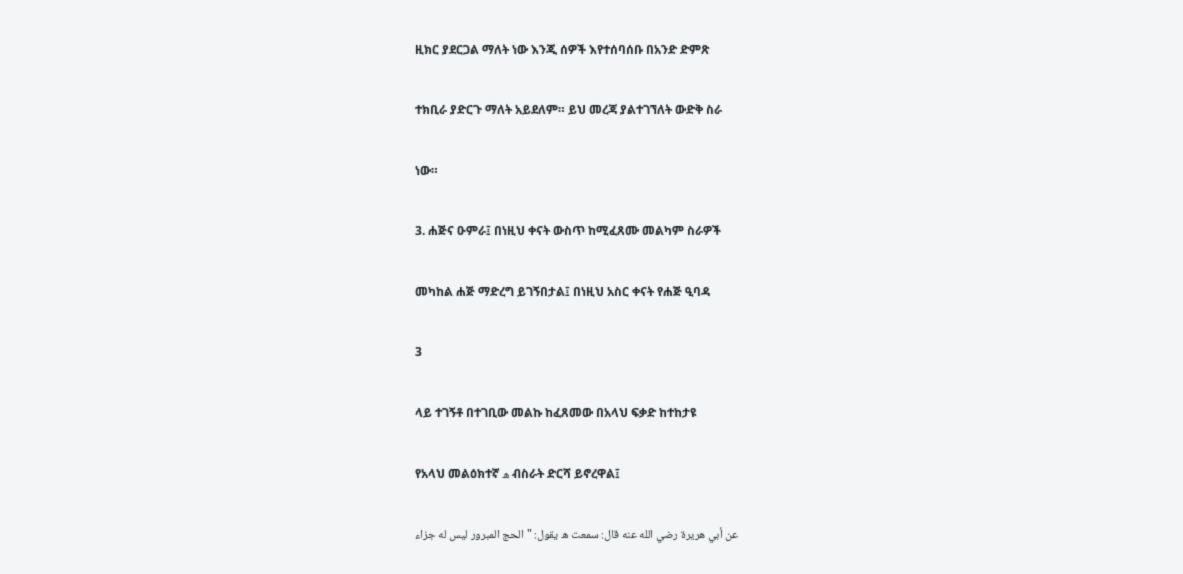ዚክር ያደርጋል ማለት ነው እንጂ ሰዎች እየተሰባሰቡ በአንድ ድምጽ


ተክቢራ ያድርጉ ማለት አይደለም። ይህ መረጃ ያልተገኘለት ውድቅ ስራ


ነው።


3. ሐጅና ዑምራ፤ በነዚህ ቀናት ውስጥ ከሚፈጸሙ መልካም ስራዎች


መካከል ሐጅ ማድረግ ይገኝበታል፤ በነዚህ አስር ቀናት የሐጅ ዒባዳ


3


ላይ ተገኝቶ በተገቢው መልኩ ከፈጸመው በአላህ ፍቃድ ከተከታዩ


የአላህ መልዕክተኛ ه ብስራት ድርሻ ይኖረዋል፤


عن أبي هريرة رضي الله عنه قال: سمعت ه يقول: "الحج المبرور ليس له جزاء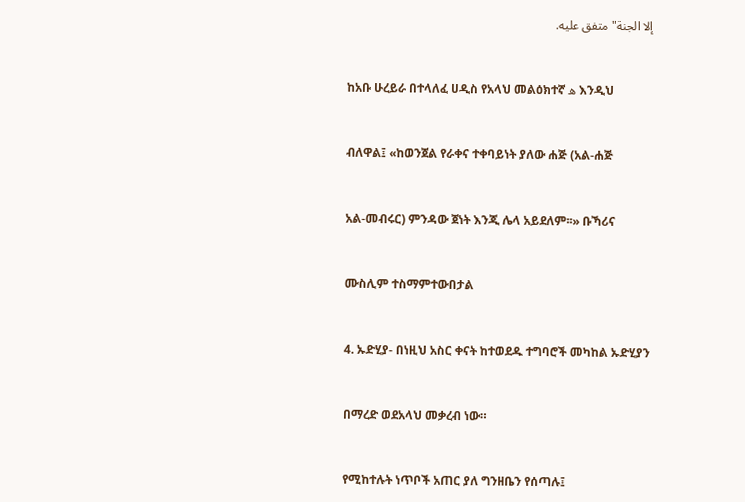إلا الجنة" متفق عليه.


ከአቡ ሁረይራ በተላለፈ ሀዲስ የአላህ መልዕክተኛ ه እንዲህ


ብለዋል፤ «ከወንጀል የራቀና ተቀባይነት ያለው ሐጅ (አል-ሐጅ


አል-መብሩር) ምንዳው ጀነት እንጂ ሌላ አይደለም፡፡» ቡኻሪና


ሙስሊም ተስማምተውበታል


4. ኡድሂያ- በነዚህ አስር ቀናት ከተወደዱ ተግባሮች መካከል ኡድሂያን


በማረድ ወደአላህ መቃረብ ነው።


የሚከተሉት ነጥቦች አጠር ያለ ግንዘቤን የሰጣሉ፤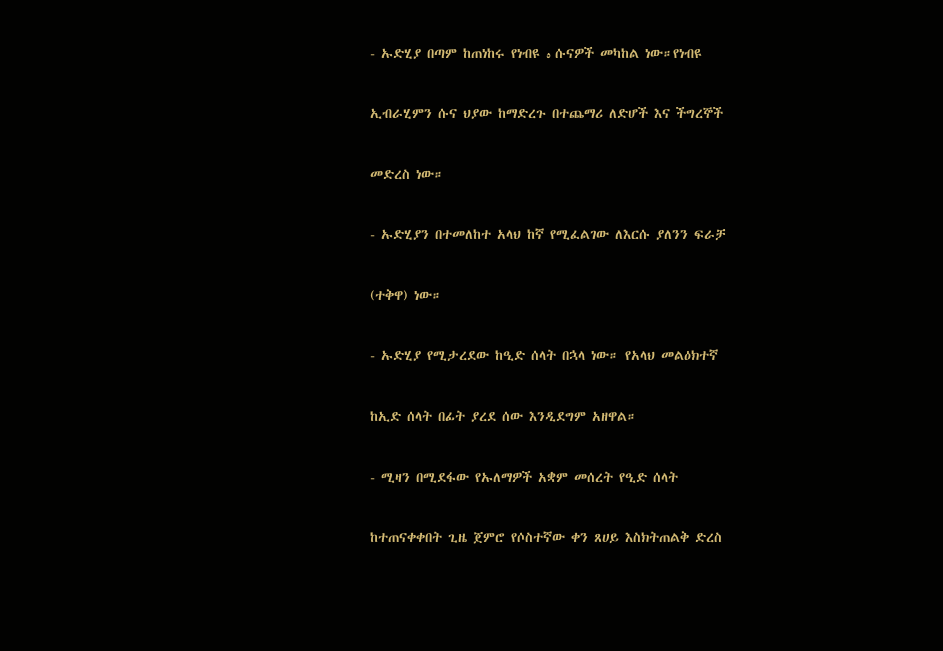- ኡድሂያ በጣም ከጠነከሩ የነብዩ ه ሱናዎች መካከል ነው።የነብዩ


ኢብራሂምን ሱና ህያው ከማድረጉ በተጨማሪ ለድሆች እና ችግረኞች


መድረስ ነው።


- ኡድሂያን በተመለከተ አላህ ከኛ የሚፈልገው ለእርሱ ያለንን ፍራቻ


(ተቅዋ) ነው።


- ኡድሂያ የሚታረደው ከዒድ ሰላት በኋላ ነው። የአላህ መልዕክተኛ


ከኢድ ሰላት በፊት ያረደ ሰው እንዲደግም አዘዋል።


- ሚዛን በሚደፋው የኡለማዎች አቋም መሰረት የዒድ ሰላት


ከተጠናቀቀበት ጊዜ ጀምሮ የሶስተኛው ቀን ጸሀይ እስክትጠልቅ ድረስ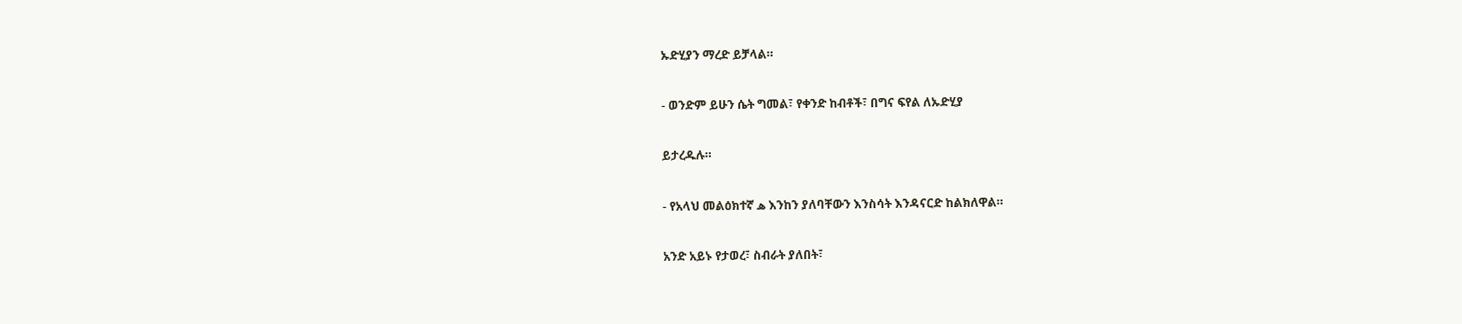ኡድሂያን ማረድ ይቻላል።


- ወንድም ይሁን ሴት ግመል፣ የቀንድ ከብቶች፣ በግና ፍየል ለኡድሂያ


ይታረዱሉ።


- የአላህ መልዕክተኛ ه እንከን ያለባቸውን እንስሳት እንዳናርድ ከልክለዋል።


አንድ አይኑ የታወረ፣ ስብራት ያለበት፣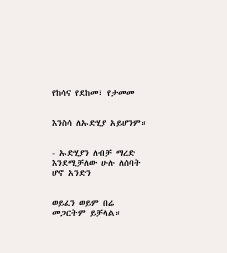የከሳና የደከመ፣ የታመመ


እንስሳ ለኡድሂያ አይሆንም።


- ኡድሂያን ለብቻ ማረድ እንደሚቻለው ሁሉ ለሰባት ሆኖ አንድን


ወይፈን ወይም በሬ መጋርትም ይቻላል።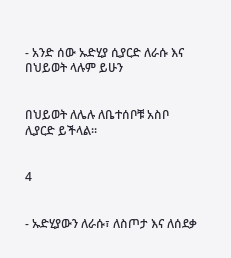- አንድ ሰው ኡድሂያ ሲያርድ ለራሱ እና በህይወት ላሉም ይሁን


በህይወት ለሌሉ ለቤተሰቦቹ አስቦ ሊያርድ ይችላል።


4


- ኡድሂያውን ለራሱ፣ ለስጦታ እና ለሰደቃ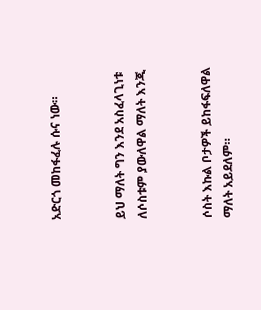አድርጎ መከፋፈሉ ሱና ነው።


ይህ ማለት ግን እንደ አስፈላጊነቱ ለሶስቱም ያውለዋል ማለት እንጂ


ሶስት እኩል ቦታዎች ይከፋፍለዋል ማለት አይደለም።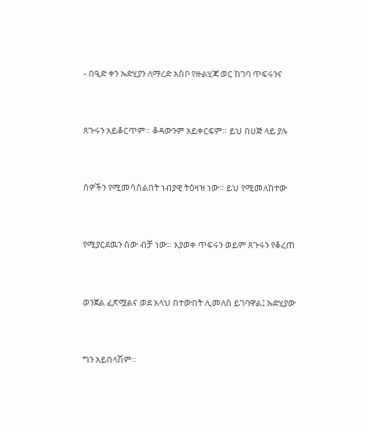- በዒድ ቀን ኡድሂያን ለማረድ አስቦ የዙልሂጃ ወር ከገባ ጥፍሩንና


ጸጉሩን አይቆርጥም። ቆዳውንም አይቀርፍም። ይህ በሀጅ ላይ ያሉ


ሰዎችን የሚመሳሰልበት ነብያዊ ትዕዛዝ ነው። ይህ የሚመለከተው


የሚያርደዉን ሰው ብቻ ነው። እያወቀ ጥፍሩን ወይም ጸጉሩን የቆረጠ


ወንጀል ፈጽሟልና ወደ አላህ በተውበት ሊመለስ ይገባዋል፤ ኡድሂያው


ግን አይበላሽም።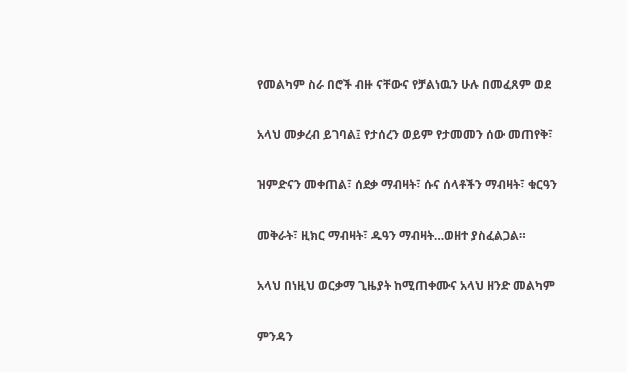የመልካም ስራ በሮች ብዙ ናቸውና የቻልነዉን ሁሉ በመፈጸም ወደ


አላህ መቃረብ ይገባል፤ የታሰረን ወይም የታመመን ሰው መጠየቅ፣


ዝምድናን መቀጠል፣ ሰደቃ ማብዛት፣ ሱና ሰላቶችን ማብዛት፣ ቁርዓን


መቅራት፣ ዚክር ማብዛት፣ ዱዓን ማብዛት…ወዘተ ያስፈልጋል።


አላህ በነዚህ ወርቃማ ጊዜያት ከሚጠቀሙና አላህ ዘንድ መልካም


ምንዳን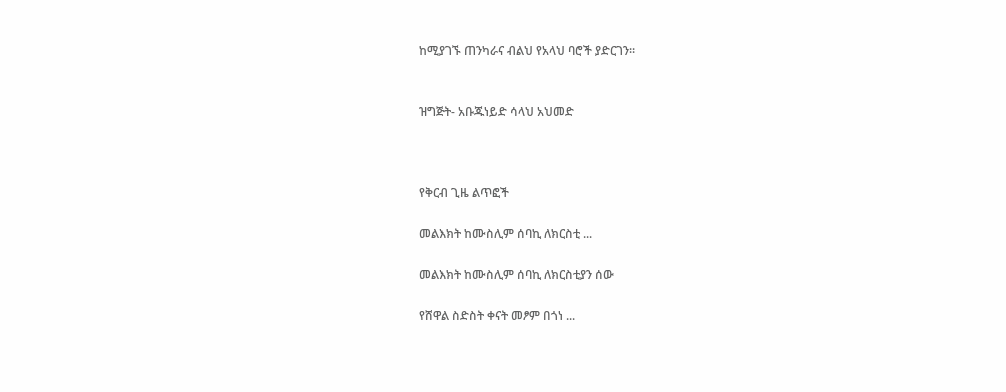ከሚያገኙ ጠንካራና ብልህ የአላህ ባሮች ያድርገን።


ዝግጅት- አቡጁነይድ ሳላህ አህመድ



የቅርብ ጊዜ ልጥፎች

መልእክት ከሙስሊም ሰባኪ ለክርስቲ ...

መልእክት ከሙስሊም ሰባኪ ለክርስቲያን ሰው

የሸዋል ስድስት ቀናት መፆም በጎነ ...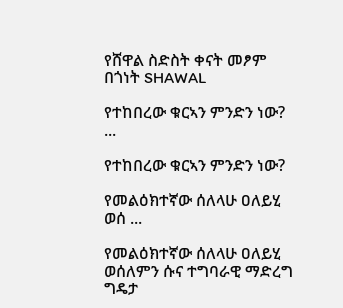የሸዋል ስድስት ቀናት መፆም በጎነት SHAWAL

የተከበረው ቁርኣን ምንድን ነው? ...

የተከበረው ቁርኣን ምንድን ነው?

የመልዕክተኛው ሰለላሁ ዐለይሂ ወሰ ...

የመልዕክተኛው ሰለላሁ ዐለይሂ ወሰለምን ሱና ተግባራዊ ማድረግ ግዴታ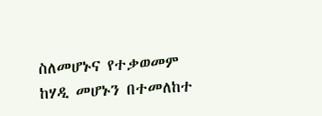ስለመሆኑና የተቃወመም ከሃዲ መሆኑን በተመለከተ